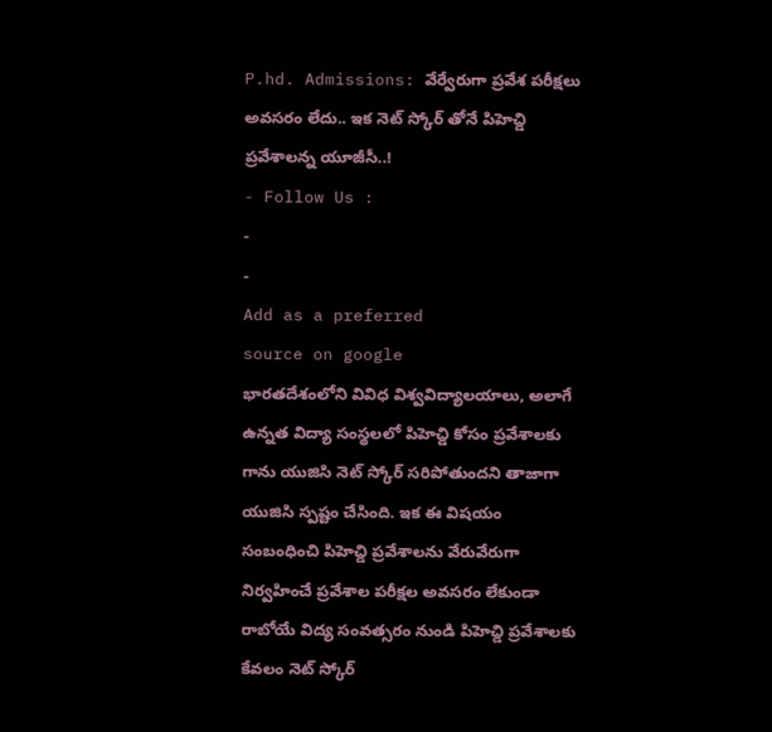P.hd. Admissions: వేర్వేరుగా ప్రవేశ పరీక్షలు అవసరం లేదు.. ఇక నెట్ స్కోర్ తోనే పిహెచ్డి ప్రవేశాలన్న యూజీసీ..!
- Follow Us :
-
-
Add as a preferred
source on google
భారతదేశంలోని వివిధ విశ్వవిద్యాలయాలు, అలాగే ఉన్నత విద్యా సంస్థలలో పిహెచ్డి కోసం ప్రవేశాలకు గాను యుజిసి నెట్ స్కోర్ సరిపోతుందని తాజాగా యుజిసి స్పష్టం చేసింది. ఇక ఈ విషయం సంబంధించి పిహెచ్డి ప్రవేశాలను వేరువేరుగా నిర్వహించే ప్రవేశాల పరీక్షల అవసరం లేకుండా రాబోయే విద్య సంవత్సరం నుండి పిహెచ్డి ప్రవేశాలకు కేవలం నెట్ స్కోర్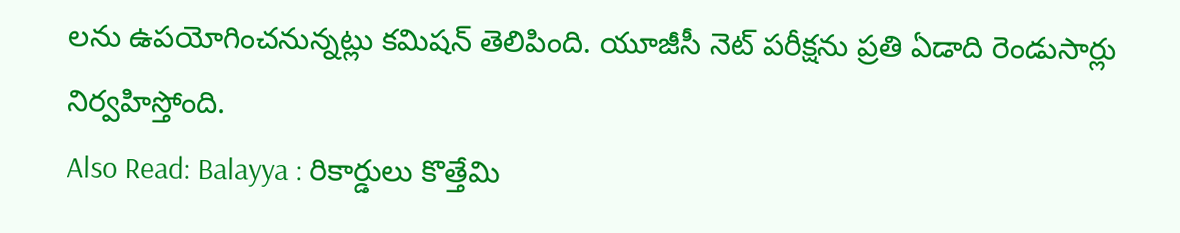లను ఉపయోగించనున్నట్లు కమిషన్ తెలిపింది. యూజీసీ నెట్ పరీక్షను ప్రతి ఏడాది రెండుసార్లు నిర్వహిస్తోంది.
Also Read: Balayya : రికార్డులు కొత్తేమి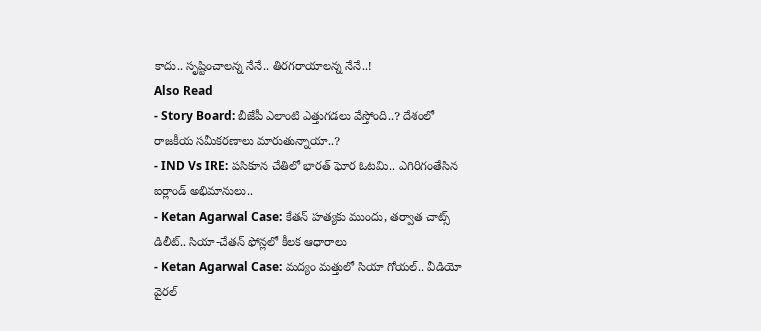కాదు.. సృష్టించాలన్న నేనే.. తిరగరాయాలన్న నేనే..!
Also Read
- Story Board: బీజేపీ ఎలాంటి ఎత్తుగడలు వేస్తోంది..? దేశంలో రాజకీయ సమీకరణాలు మారుతున్నాయా..?
- IND Vs IRE: పసికూన చేతిలో భారత్ ఘోర ఓటమి.. ఎగిరిగంతేసిన ఐర్లాండ్ అభిమానులు..
- Ketan Agarwal Case: కేతన్ హత్యకు ముందు, తర్వాత చాట్స్ డిలీట్.. సియా-చేతన్ ఫోన్లలో కీలక ఆధారాలు
- Ketan Agarwal Case: మద్యం మత్తులో సియా గోయల్.. వీడియో వైరల్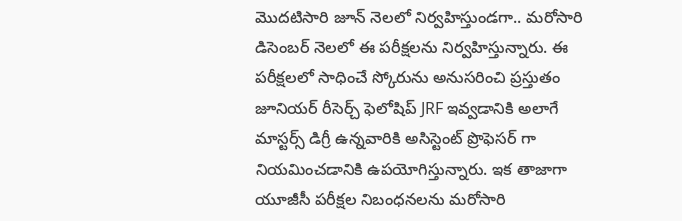మొదటిసారి జూన్ నెలలో నిర్వహిస్తుండగా.. మరోసారి డిసెంబర్ నెలలో ఈ పరీక్షలను నిర్వహిస్తున్నారు. ఈ పరీక్షలలో సాధించే స్కోరును అనుసరించి ప్రస్తుతం జూనియర్ రీసెర్చ్ ఫెలోషిప్ JRF ఇవ్వడానికి అలాగే మాస్టర్స్ డిగ్రీ ఉన్నవారికి అసిస్టెంట్ ప్రొఫెసర్ గా నియమించడానికి ఉపయోగిస్తున్నారు. ఇక తాజాగా యూజీసీ పరీక్షల నిబంధనలను మరోసారి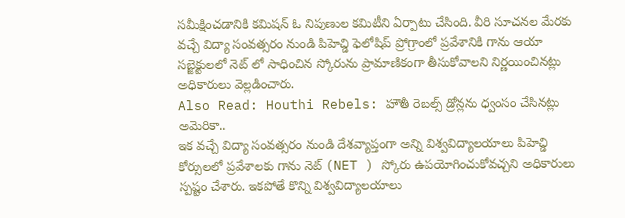సమీక్షించడానికి కమిషన్ ఓ నిపుణుల కమిటీని ఏర్పాటు చేసింది. వీరి సూచనల మేరకు వచ్చే విద్యా సంవత్సరం నుండి పిహెచ్డి ఫెలోషిప్ ప్రోగ్రాంలో ప్రవేశానికి గాను ఆయా సబ్జెక్టులలో నెట్ లో సాధించిన స్కోరును ప్రామాణికంగా తీసుకోవాలని నిర్ణయించినట్లు అధికారులు వెల్లడించారు.
Also Read: Houthi Rebels: హౌతీ రెబల్స్ డ్రోన్లను ధ్వంసం చేసినట్లు అమెరికా..
ఇక వచ్చే విద్యా సంవత్సరం నుండి దేశవ్యాప్తంగా అన్ని విశ్వవిద్యాలయాలు పిహెచ్డి కోర్సులలో ప్రవేశాలకు గాను నెట్ (NET ) స్కోరు ఉపయోగించుకోవచ్చని అధికారులు స్పష్టం చేశారు. ఇకపోతే కొన్ని విశ్వవిద్యాలయాలు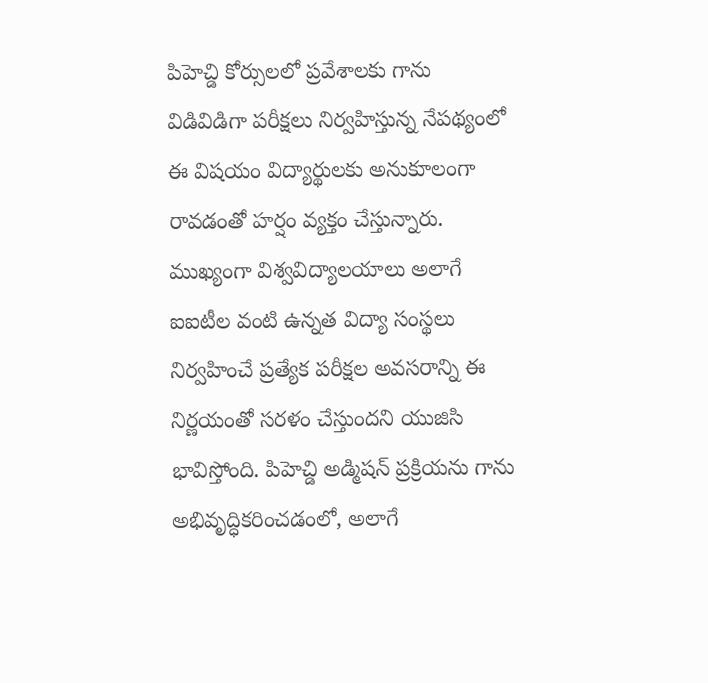పిహెచ్డి కోర్సులలో ప్రవేశాలకు గాను విడివిడిగా పరీక్షలు నిర్వహిస్తున్న నేపథ్యంలో ఈ విషయం విద్యార్థులకు అనుకూలంగా రావడంతో హర్షం వ్యక్తం చేస్తున్నారు. ముఖ్యంగా విశ్వవిద్యాలయాలు అలాగే ఐఐటీల వంటి ఉన్నత విద్యా సంస్థలు నిర్వహించే ప్రత్యేక పరీక్షల అవసరాన్ని ఈ నిర్ణయంతో సరళం చేస్తుందని యుజిసి భావిస్తోంది. పిహెచ్డి అడ్మిషన్ ప్రక్రియను గాను అభివృద్ధికరించడంలో, అలాగే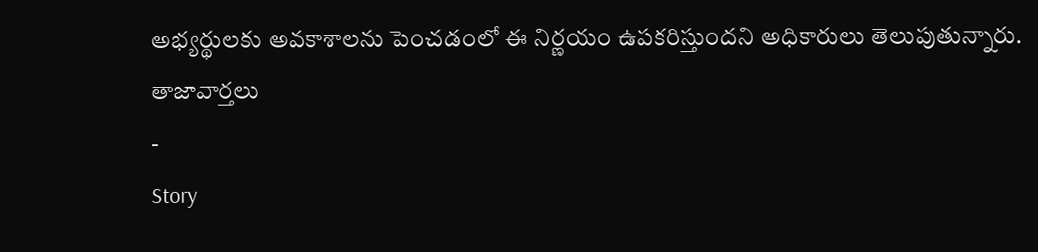అభ్యర్థులకు అవకాశాలను పెంచడంలో ఈ నిర్ణయం ఉపకరిస్తుందని అధికారులు తెలుపుతున్నారు.
తాజావార్తలు
-
Story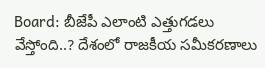Board: బీజేపీ ఎలాంటి ఎత్తుగడలు వేస్తోంది..? దేశంలో రాజకీయ సమీకరణాలు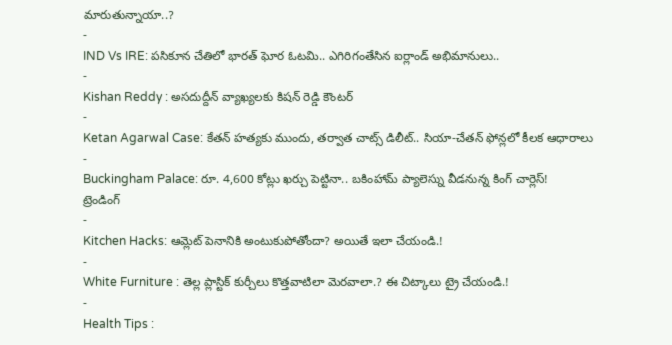మారుతున్నాయా..?
-
IND Vs IRE: పసికూన చేతిలో భారత్ ఘోర ఓటమి.. ఎగిరిగంతేసిన ఐర్లాండ్ అభిమానులు..
-
Kishan Reddy : అసదుద్దీన్ వ్యాఖ్యలకు కిషన్ రెడ్డి కౌంటర్
-
Ketan Agarwal Case: కేతన్ హత్యకు ముందు, తర్వాత చాట్స్ డిలీట్.. సియా-చేతన్ ఫోన్లలో కీలక ఆధారాలు
-
Buckingham Palace: రూ. 4,600 కోట్లు ఖర్చు పెట్టినా.. బకింహామ్ ప్యాలెస్ను వీడనున్న కింగ్ చార్లెస్!
ట్రెండింగ్
-
Kitchen Hacks: ఆమ్లెట్ పెనానికి అంటుకుపోతోందా? అయితే ఇలా చేయండి.!
-
White Furniture : తెల్ల ప్లాస్టిక్ కుర్చీలు కొత్తవాటిలా మెరవాలా.? ఈ చిట్కాలు ట్రై చేయండి.!
-
Health Tips :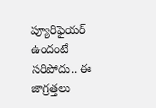ప్యూరిఫైయర్ ఉందంటే సరిపోదు.. ఈ జాగ్రత్తలు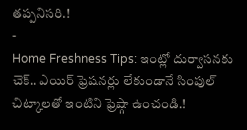తప్పనిసరి.!
-
Home Freshness Tips: ఇంట్లో దుర్వాసనకు చెక్.. ఎయిర్ ఫ్రెషనర్లు లేకుండానే సింపుల్ చిట్కాలతో ఇంటిని ఫ్రెష్గా ఉంచండి.!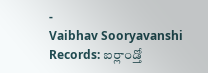-
Vaibhav Sooryavanshi Records: ఐర్లాండ్తో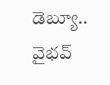డెబ్యూ.. వైభవ్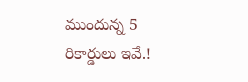ముందున్న 5 రికార్డులు ఇవే.!